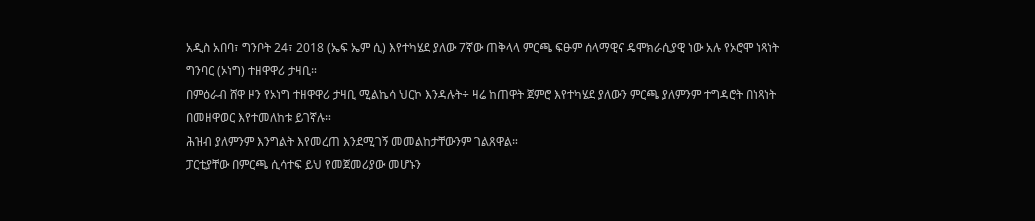አዲስ አበባ፣ ግንቦት 24፣ 2018 (ኤፍ ኤም ሲ) እየተካሄደ ያለው 7ኛው ጠቅላላ ምርጫ ፍፁም ሰላማዊና ዴሞክራሲያዊ ነው አሉ የኦሮሞ ነጻነት ግንባር (ኦነግ) ተዘዋዋሪ ታዛቢ።
በምዕራብ ሸዋ ዞን የኦነግ ተዘዋዋሪ ታዛቢ ሚልኬሳ ህርኮ እንዳሉት÷ ዛሬ ከጠዋት ጀምሮ እየተካሄደ ያለውን ምርጫ ያለምንም ተግዳሮት በነጻነት በመዘዋወር እየተመለከቱ ይገኛሉ።
ሕዝብ ያለምንም እንግልት እየመረጠ እንደሚገኝ መመልከታቸውንም ገልጸዋል።
ፓርቲያቸው በምርጫ ሲሳተፍ ይህ የመጀመሪያው መሆኑን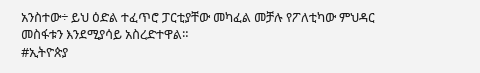አንስተው÷ ይህ ዕድል ተፈጥሮ ፓርቲያቸው መካፈል መቻሉ የፖለቲካው ምህዳር መስፋቱን እንደሚያሳይ አስረድተዋል።
#ኢትዮጵያ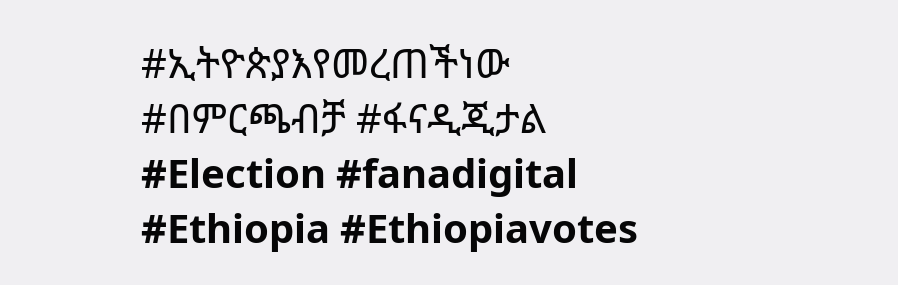#ኢትዮጵያእየመረጠችነው #በምርጫብቻ #ፋናዲጂታል #Election #fanadigital #Ethiopia #Ethiopiavotes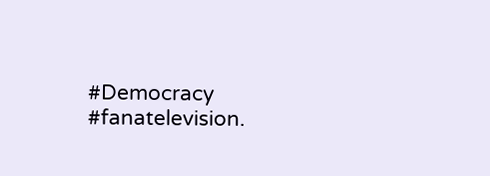#Democracy #fanatelevision.